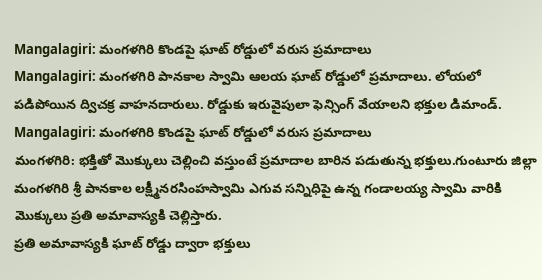Mangalagiri: మంగళగిరి కొండపై ఘాట్ రోడ్డులో వరుస ప్రమాదాలు
Mangalagiri: మంగళగిరి పానకాల స్వామి ఆలయ ఘాట్ రోడ్డులో ప్రమాదాలు. లోయలో పడిపోయిన ద్విచక్ర వాహనదారులు. రోడ్డుకు ఇరువైపులా ఫెన్సింగ్ వేయాలని భక్తుల డిమాండ్.
Mangalagiri: మంగళగిరి కొండపై ఘాట్ రోడ్డులో వరుస ప్రమాదాలు
మంగళగిరి: భక్తితో మొక్కులు చెల్లించి వస్తుంటే ప్రమాదాల బారిన పడుతున్న భక్తులు.గుంటూరు జిల్లా మంగళగిరి శ్రీ పానకాల లక్ష్మీనరసింహస్వామి ఎగువ సన్నిధిపై ఉన్న గండాలయ్య స్వామి వారికి మొక్కులు ప్రతి అమావాస్యకి చెల్లిస్తారు.
ప్రతి అమావాస్యకి ఘాట్ రోడ్డు ద్వారా భక్తులు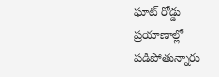ఘాట్ రోడ్డు ప్రయాణాల్లో పడిపోతున్నారు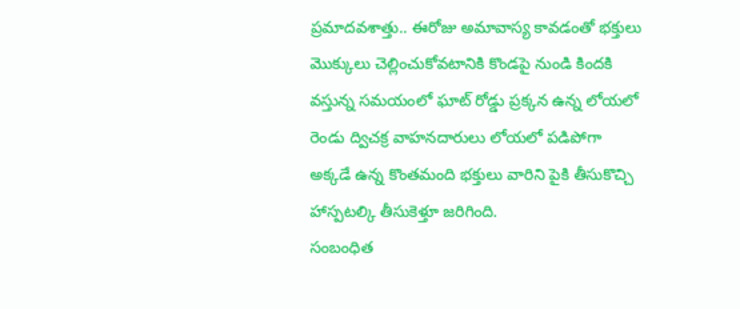ప్రమాదవశాత్తు.. ఈరోజు అమావాస్య కావడంతో భక్తులు మొక్కులు చెల్లించుకోవటానికి కొండపై నుండి కిందకి వస్తున్న సమయంలో ఘాట్ రోడ్డు ప్రక్కన ఉన్న లోయలో రెండు ద్విచక్ర వాహనదారులు లోయలో పడిపోగా అక్కడే ఉన్న కొంతమంది భక్తులు వారిని పైకి తీసుకొచ్చి హాస్పటల్కి తీసుకెళ్తూ జరిగింది.
సంబంధిత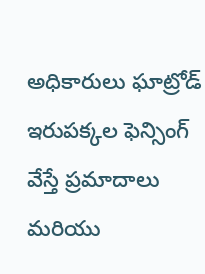అధికారులు ఘాట్రోడ్ ఇరుపక్కల ఫెన్సింగ్ వేస్తే ప్రమాదాలు మరియు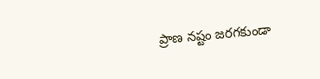ప్రాణ నష్టం జరగకుండా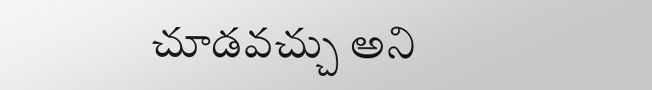చూడవచ్చు అని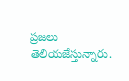ప్రజలు తెలియజేస్తున్నారు.